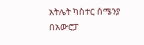አትሌት ካስተር ሰሜንያ በአውሮፓ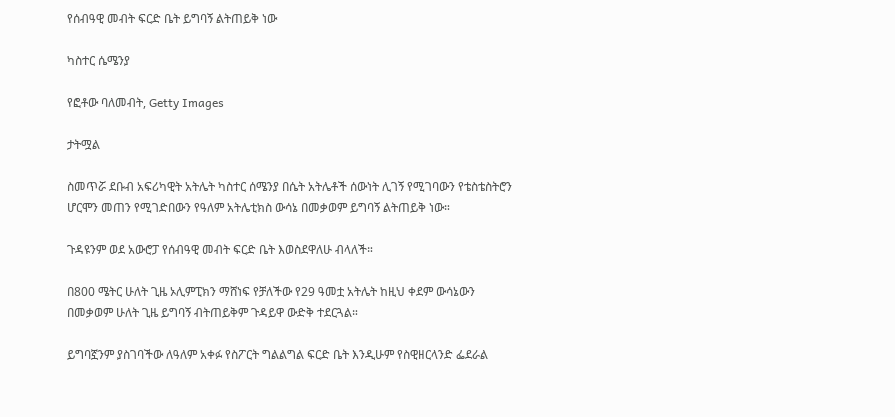የሰብዓዊ መብት ፍርድ ቤት ይግባኝ ልትጠይቅ ነው

ካስተር ሴሜንያ

የፎቶው ባለመብት, Getty Images

ታትሟል

ስመጥሯ ደቡብ አፍሪካዊት አትሌት ካስተር ሰሜንያ በሴት አትሌቶች ሰውነት ሊገኝ የሚገባውን የቴስቴስትሮን ሆርሞን መጠን የሚገድበውን የዓለም አትሌቲክስ ውሳኔ በመቃወም ይግባኝ ልትጠይቅ ነው።

ጉዳዩንም ወደ አውሮፓ የሰብዓዊ መብት ፍርድ ቤት እወስደዋለሁ ብላለች።

በ800 ሜትር ሁለት ጊዜ ኦሊምፒክን ማሸነፍ የቻለችው የ29 ዓመቷ አትሌት ከዚህ ቀደም ውሳኔውን በመቃወም ሁለት ጊዜ ይግባኝ ብትጠይቅም ጉዳይዋ ውድቅ ተደርጓል።

ይግባኟንም ያስገባችው ለዓለም አቀፉ የስፖርት ግልልግል ፍርድ ቤት እንዲሁም የስዊዘርላንድ ፌደራል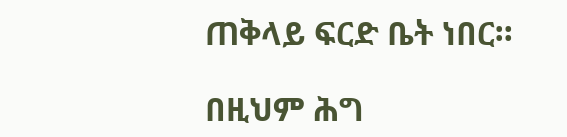ጠቅላይ ፍርድ ቤት ነበር።

በዚህም ሕግ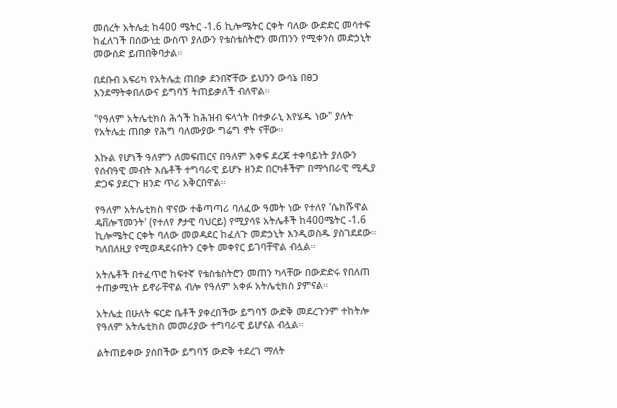መሰረት አትሌቷ ከ400 ሜትር -1.6 ኪሎሜትር ርቀት ባለው ውድድር መሳተፍ ከፈለገች በሰውነቷ ውስጥ ያለውን የቴስቴስትሮን መጠንን የሚቀንስ መድኃኒት መውሰድ ይጠበቅባታል።

በደቡብ አፍሪካ የአትሌቷ ጠበቃ ደንበኛቸው ይህንን ውሳኔ በፀጋ እንደማትቀበለውና ይግባኝ ትጠይቃለች ብለዋል።

"የዓለም አትሌቲክስ ሕጎች ከሕዝብ ፍላጎት በተቃራኒ እየሄዱ ነው" ያሉት የአትሌቷ ጠበቃ የሕግ ባለሙያው ግሬግ ኖት ናቸው።

እኩል የሆነች ዓለምን ለመፍጠርና በዓለም አቀፍ ደረጃ ተቀባይነት ያለውን የሰብዓዊ መብት እሴቶች ተግባራዊ ይሆኑ ዘንድ በርካቶችም በማኅበራዊ ሚዲያ ድጋፍ ያደርጉ ዘንድ ጥሪ አቅርበዋል።

የዓለም አትሌቲክስ ዋናው ተቆጣጣሪ ባለፈው ዓመት ነው የተለየ 'ሴክሹዋል ዴቨሎፕመንት' (የተለየ ፆታዊ ባህርይ) የሚያሳዩ አትሌቶች ከ400ሜትር -1.6 ኪሎሜትር ርቀት ባለው መወዳደር ከፈለጉ መድኃኒት እንዲወስዱ ያስገደደው። ካለበለዚያ የሚወዳደሩበትን ርቀት መቀየር ይገባቸዋል ብሏል።

አትሌቶች በተፈጥሮ ከፍተኛ የቴስቴስትሮን መጠን ካላቸው በውድድሩ የበለጠ ተጠቃሚነት ይኖራቸዋል ብሎ የዓለም አቀፉ አትሌቲክስ ያምናል።

አትሌቷ በሁለት ፍርድ ቤቶች ያቀረበችው ይግባኝ ውድቅ መደረጉንም ተከትሎ የዓለም አትሌቲክስ መመሪያው ተግባራዊ ይሆናል ብሏል።

ልትጠይቀው ያሰበችው ይግባኝ ውድቅ ተደረገ ማለት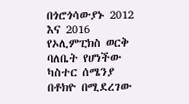በጎሮጎሳውያኑ 2012 እና 2016 የኦሊምፒክስ ወርቅ ባለቤት የሆነችው ካስተር ሰሜንያ በቶክዮ በሚደረገው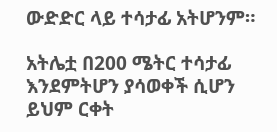ውድድር ላይ ተሳታፊ አትሆንም።

አትሌቷ በ200 ሜትር ተሳታፊ እንደምትሆን ያሳወቀች ሲሆን ይህም ርቀት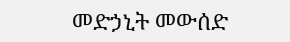መድኃኒት መውሰድ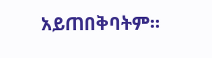አይጠበቅባትም።